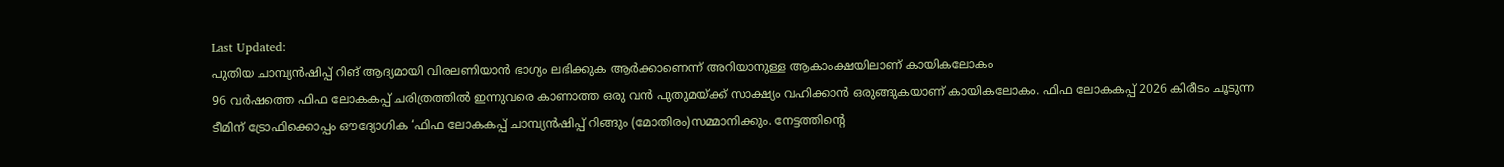Last Updated:
പുതിയ ചാമ്പ്യൻഷിപ്പ് റിങ് ആദ്യമായി വിരലണിയാൻ ഭാഗ്യം ലഭിക്കുക ആർക്കാണെന്ന് അറിയാനുള്ള ആകാംക്ഷയിലാണ് കായികലോകം
96 വർഷത്തെ ഫിഫ ലോകകപ്പ് ചരിത്രത്തിൽ ഇന്നുവരെ കാണാത്ത ഒരു വൻ പുതുമയ്ക്ക് സാക്ഷ്യം വഹിക്കാൻ ഒരുങ്ങുകയാണ് കായികലോകം. ഫിഫ ലോകകപ്പ് 2026 കിരീടം ചൂടുന്ന ടീമിന് ട്രോഫിക്കൊപ്പം ഔദ്യോഗിക ‘ഫിഫ ലോകകപ്പ് ചാമ്പ്യൻഷിപ്പ് റിങ്ങും (മോതിരം)സമ്മാനിക്കും. നേട്ടത്തിന്റെ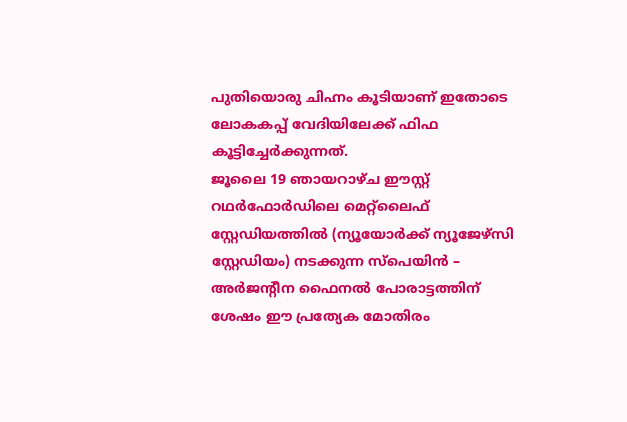പുതിയൊരു ചിഹ്നം കൂടിയാണ് ഇതോടെ ലോകകപ്പ് വേദിയിലേക്ക് ഫിഫ കൂട്ടിച്ചേർക്കുന്നത്.
ജൂലൈ 19 ഞായറാഴ്ച ഈസ്റ്റ് റഥർഫോർഡിലെ മെറ്റ്ലൈഫ് സ്റ്റേഡിയത്തിൽ (ന്യൂയോർക്ക് ന്യൂജേഴ്സി സ്റ്റേഡിയം) നടക്കുന്ന സ്പെയിൻ – അർജന്റീന ഫൈനൽ പോരാട്ടത്തിന് ശേഷം ഈ പ്രത്യേക മോതിരം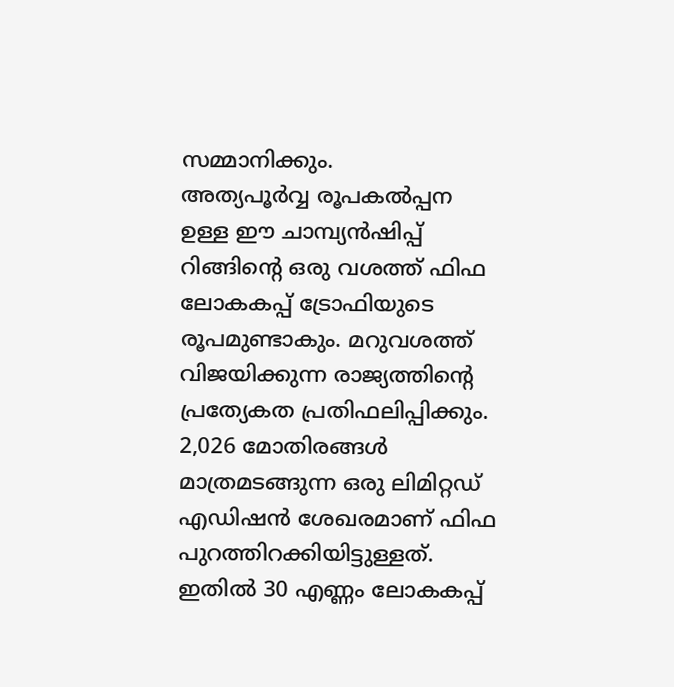സമ്മാനിക്കും.
അത്യപൂർവ്വ രൂപകൽപ്പന ഉള്ള ഈ ചാമ്പ്യൻഷിപ്പ് റിങ്ങിന്റെ ഒരു വശത്ത് ഫിഫ ലോകകപ്പ് ട്രോഫിയുടെ രൂപമുണ്ടാകും. മറുവശത്ത് വിജയിക്കുന്ന രാജ്യത്തിന്റെ പ്രത്യേകത പ്രതിഫലിപ്പിക്കും.
2,026 മോതിരങ്ങൾ മാത്രമടങ്ങുന്ന ഒരു ലിമിറ്റഡ് എഡിഷൻ ശേഖരമാണ് ഫിഫ പുറത്തിറക്കിയിട്ടുള്ളത്. ഇതിൽ 30 എണ്ണം ലോകകപ്പ്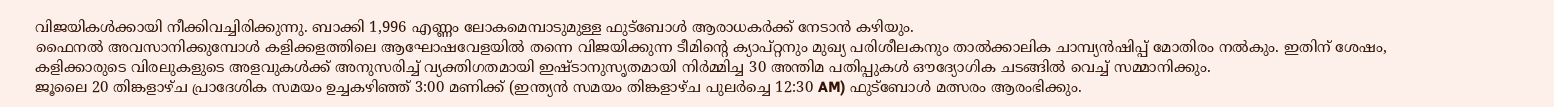വിജയികൾക്കായി നീക്കിവച്ചിരിക്കുന്നു. ബാക്കി 1,996 എണ്ണം ലോകമെമ്പാടുമുള്ള ഫുട്ബോൾ ആരാധകർക്ക് നേടാൻ കഴിയും.
ഫൈനൽ അവസാനിക്കുമ്പോൾ കളിക്കളത്തിലെ ആഘോഷവേളയിൽ തന്നെ വിജയിക്കുന്ന ടീമിന്റെ ക്യാപ്റ്റനും മുഖ്യ പരിശീലകനും താൽക്കാലിക ചാമ്പ്യൻഷിപ്പ് മോതിരം നൽകും. ഇതിന് ശേഷം, കളിക്കാരുടെ വിരലുകളുടെ അളവുകൾക്ക് അനുസരിച്ച് വ്യക്തിഗതമായി ഇഷ്ടാനുസൃതമായി നിർമ്മിച്ച 30 അന്തിമ പതിപ്പുകൾ ഔദ്യോഗിക ചടങ്ങിൽ വെച്ച് സമ്മാനിക്കും.
ജൂലൈ 20 തിങ്കളാഴ്ച പ്രാദേശിക സമയം ഉച്ചകഴിഞ്ഞ് 3:00 മണിക്ക് (ഇന്ത്യൻ സമയം തിങ്കളാഴ്ച പുലർച്ചെ 12:30 AM) ഫുട്ബോൾ മത്സരം ആരംഭിക്കും.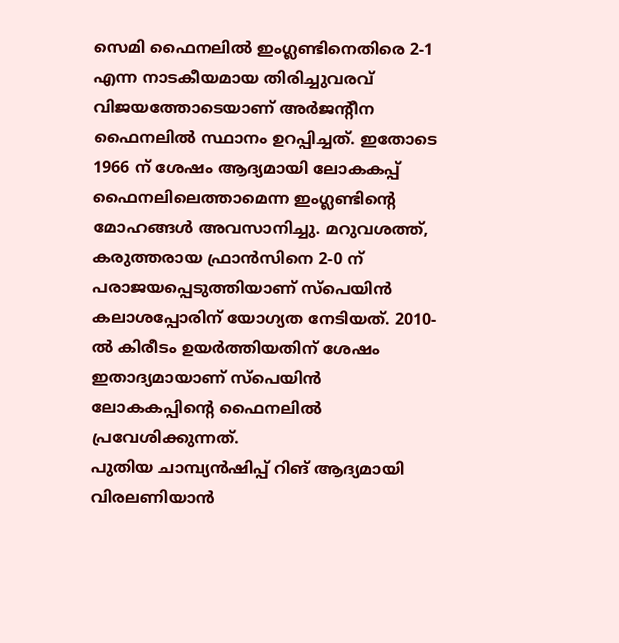സെമി ഫൈനലിൽ ഇംഗ്ലണ്ടിനെതിരെ 2-1 എന്ന നാടകീയമായ തിരിച്ചുവരവ് വിജയത്തോടെയാണ് അർജന്റീന ഫൈനലിൽ സ്ഥാനം ഉറപ്പിച്ചത്. ഇതോടെ 1966 ന് ശേഷം ആദ്യമായി ലോകകപ്പ് ഫൈനലിലെത്താമെന്ന ഇംഗ്ലണ്ടിന്റെ മോഹങ്ങൾ അവസാനിച്ചു. മറുവശത്ത്, കരുത്തരായ ഫ്രാൻസിനെ 2-0 ന് പരാജയപ്പെടുത്തിയാണ് സ്പെയിൻ കലാശപ്പോരിന് യോഗ്യത നേടിയത്. 2010-ൽ കിരീടം ഉയർത്തിയതിന് ശേഷം ഇതാദ്യമായാണ് സ്പെയിൻ ലോകകപ്പിന്റെ ഫൈനലിൽ പ്രവേശിക്കുന്നത്.
പുതിയ ചാമ്പ്യൻഷിപ്പ് റിങ് ആദ്യമായി വിരലണിയാൻ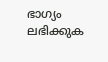ഭാഗ്യം ലഭിക്കുക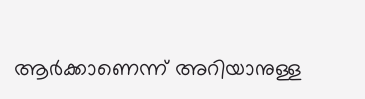ആർക്കാണെന്ന് അറിയാനുള്ള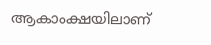ആകാംക്ഷയിലാണ്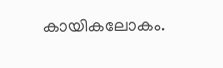കായികലോകം.